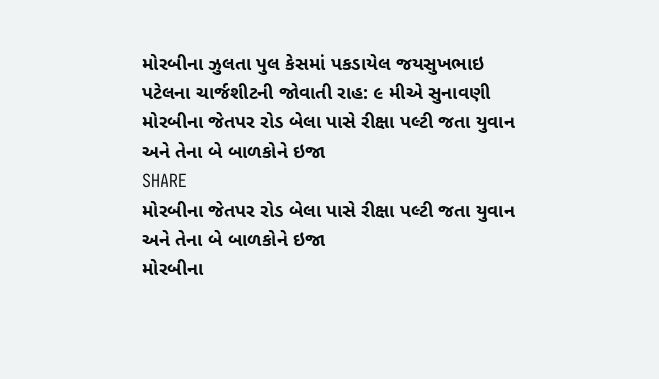મોરબીના ઝુલતા પુલ કેસમાં પકડાયેલ જયસુખભાઇ પટેલના ચાર્જશીટની જોવાતી રાહ: ૯ મીએ સુનાવણી
મોરબીના જેતપર રોડ બેલા પાસે રીક્ષા પલ્ટી જતા યુવાન અને તેના બે બાળકોને ઇજા
SHARE
મોરબીના જેતપર રોડ બેલા પાસે રીક્ષા પલ્ટી જતા યુવાન અને તેના બે બાળકોને ઇજા
મોરબીના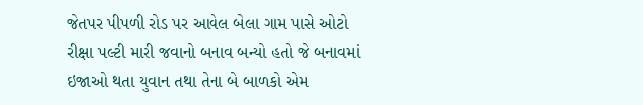જેતપર પીપળી રોડ પર આવેલ બેલા ગામ પાસે ઓટો રીક્ષા પલ્ટી મારી જવાનો બનાવ બન્યો હતો જે બનાવમાં ઇજાઓ થતા યુવાન તથા તેના બે બાળકો એમ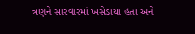ત્રણને સારવારમાં ખસેડાયા હતા અને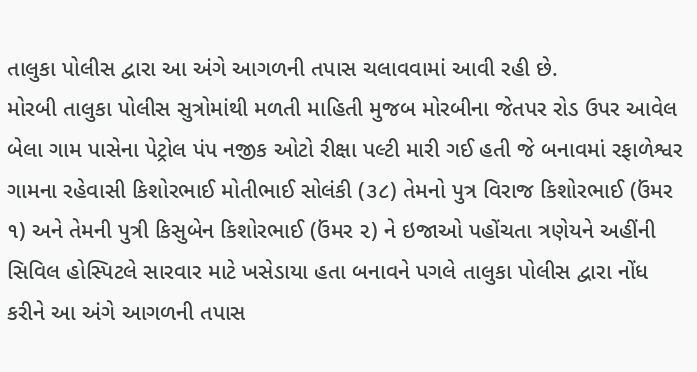તાલુકા પોલીસ દ્વારા આ અંગે આગળની તપાસ ચલાવવામાં આવી રહી છે.
મોરબી તાલુકા પોલીસ સુત્રોમાંથી મળતી માહિતી મુજબ મોરબીના જેતપર રોડ ઉપર આવેલ બેલા ગામ પાસેના પેટ્રોલ પંપ નજીક ઓટો રીક્ષા પલ્ટી મારી ગઈ હતી જે બનાવમાં રફાળેશ્વર ગામના રહેવાસી કિશોરભાઈ મોતીભાઈ સોલંકી (૩૮) તેમનો પુત્ર વિરાજ કિશોરભાઈ (ઉંમર ૧) અને તેમની પુત્રી કિસુબેન કિશોરભાઈ (ઉંમર ૨) ને ઇજાઓ પહોંચતા ત્રણેયને અહીંની સિવિલ હોસ્પિટલે સારવાર માટે ખસેડાયા હતા બનાવને પગલે તાલુકા પોલીસ દ્વારા નોંધ કરીને આ અંગે આગળની તપાસ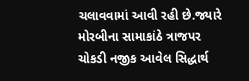ચલાવવામાં આવી રહી છે.જ્યારે મોરબીના સામાકાંઠે ત્રાજપર ચોકડી નજીક આવેલ સિદ્ધાર્થ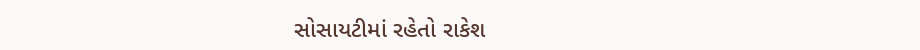સોસાયટીમાં રહેતો રાકેશ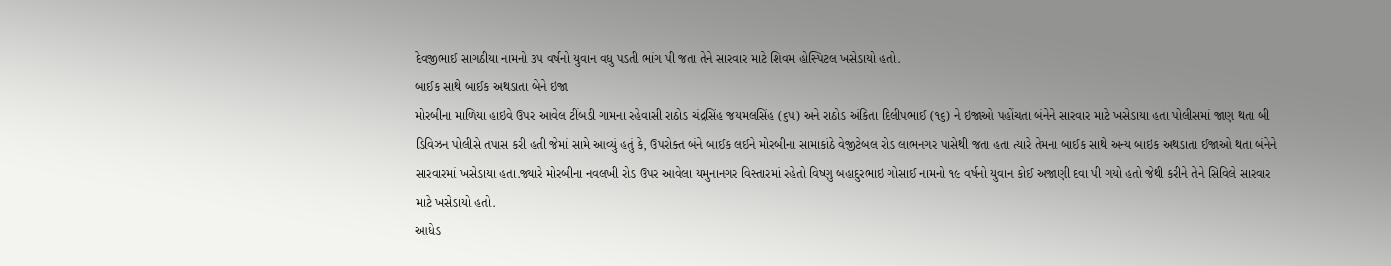દેવજીભાઈ સાગઠીયા નામનો ૩૫ વર્ષનો યુવાન વધુ પડતી ભાંગ પી જતા તેને સારવાર માટે શિવમ હોસ્પિટલ ખસેડાયો હતો.
બાઈક સાથે બાઈક અથડાતા બેને ઇજા
મોરબીના માળિયા હાઇવે ઉપર આવેલ ટીંબડી ગામના રહેવાસી રાઠોડ ચંદ્રસિંહ જયમલસિંહ (૬૫) અને રાઠોડ અંકિતા દિલીપભાઈ (૧૬) ને ઇજાઓ પહોંચતા બંનેને સારવાર માટે ખસેડાયા હતા પોલીસમાં જાણ થતા બી ડિવિઝન પોલીસે તપાસ કરી હતી જેમાં સામે આવ્યું હતું કે, ઉપરોક્ત બંને બાઈક લઈને મોરબીના સામાકાંઠે વેજીટેબલ રોડ લાભનગર પાસેથી જતા હતા ત્યારે તેમના બાઈક સાથે અન્ય બાઇક અથડાતા ઈજાઓ થતા બંનેને સારવારમાં ખસેડાયા હતા.જ્યારે મોરબીના નવલખી રોડ ઉપર આવેલા યમુનાનગર વિસ્તારમાં રહેતો વિષ્ણુ બહાદુરભાઇ ગોસાઈ નામનો ૧૯ વર્ષનો યુવાન કોઈ અજાણી દવા પી ગયો હતો જેથી કરીને તેને સિવિલે સારવાર માટે ખસેડાયો હતો.
આધેડ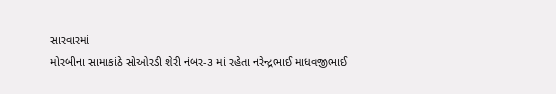સારવારમાં
મોરબીના સામાકાંઠે સોઓરડી શેરી નંબર-૩ માં રહેતા નરેન્દ્રભાઈ માધવજીભાઈ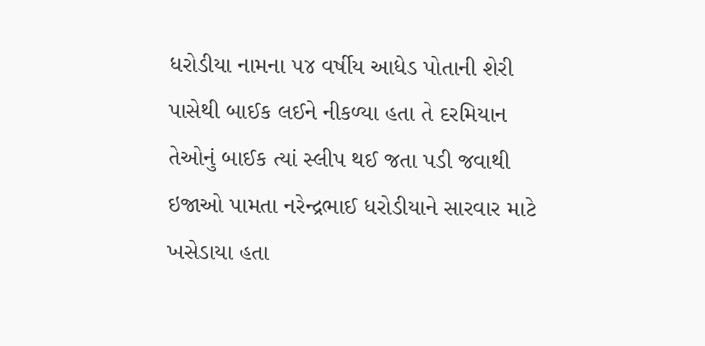ધરોડીયા નામના ૫૪ વર્ષીય આધેડ પોતાની શેરી પાસેથી બાઈક લઈને નીકળ્યા હતા તે દરમિયાન તેઓનું બાઈક ત્યાં સ્લીપ થઈ જતા પડી જવાથી ઇજાઓ પામતા નરેન્દ્રભાઈ ધરોડીયાને સારવાર માટે ખસેડાયા હતા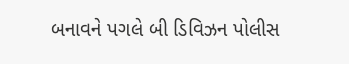બનાવને પગલે બી ડિવિઝન પોલીસ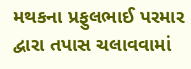મથકના પ્રફુલભાઈ પરમાર દ્વારા તપાસ ચલાવવામાં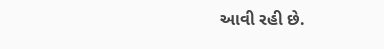આવી રહી છે.